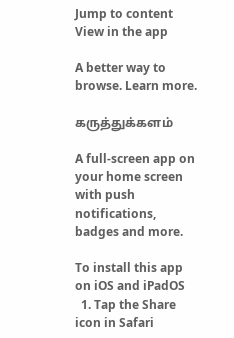Jump to content
View in the app

A better way to browse. Learn more.

கருத்துக்களம்

A full-screen app on your home screen with push notifications, badges and more.

To install this app on iOS and iPadOS
  1. Tap the Share icon in Safari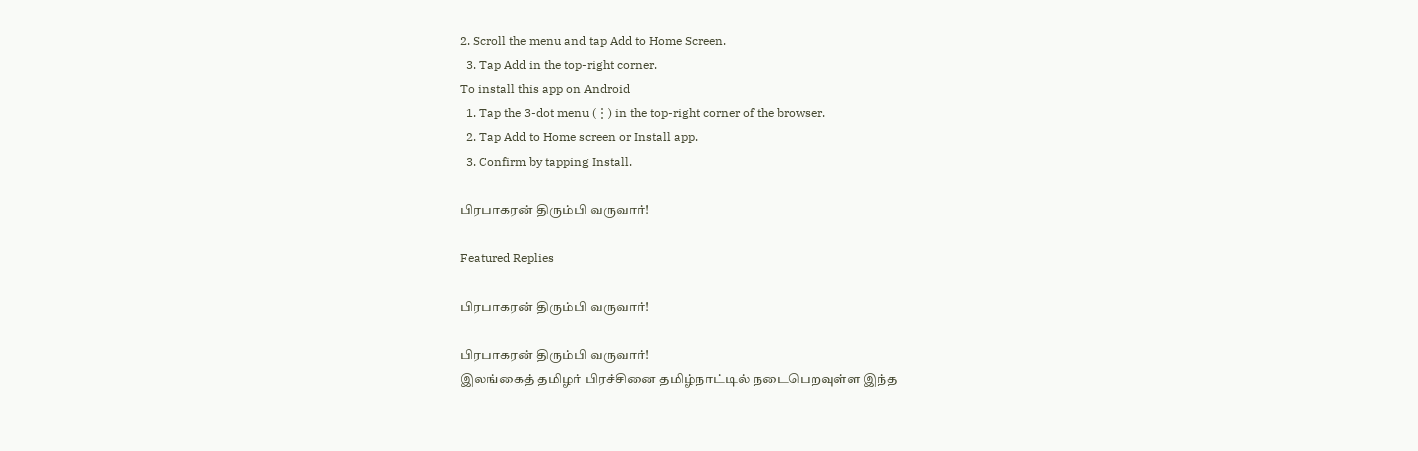2. Scroll the menu and tap Add to Home Screen.
  3. Tap Add in the top-right corner.
To install this app on Android
  1. Tap the 3-dot menu (⋮) in the top-right corner of the browser.
  2. Tap Add to Home screen or Install app.
  3. Confirm by tapping Install.

பிரபாகரன் திரும்பி வருவார்!

Featured Replies

பிரபாகரன் திரும்பி வருவார்!

பிரபாகரன் திரும்பி வருவார்!
இலங்கைத் தமிழர் பிரச்சினை தமிழ்நாட்டில் நடைபெறவுள்ள இந்த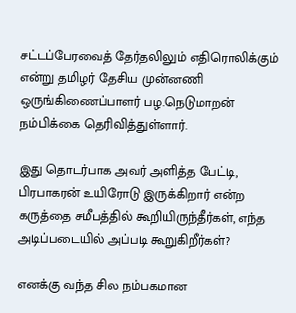சட்டப்பேரவைத் தேர்தலிலும் எதிரொலிக்கும் என்று தமிழர் தேசிய முன்னணி ஒருங்கிணைப்பாளர் பழ.நெடுமாறன் நம்பிக்கை தெரிவித்துள்ளார்.

இது தொடர்பாக அவர் அளித்த பேட்டி,
பிரபாகரன் உயிரோடு இருக்கிறார் என்ற கருத்தை சமீபத்தில் கூறியிருந்தீர்கள், எந்த அடிப்படையில் அப்படி கூறுகிறீர்கள்?

எனக்கு வந்த சில நம்பகமான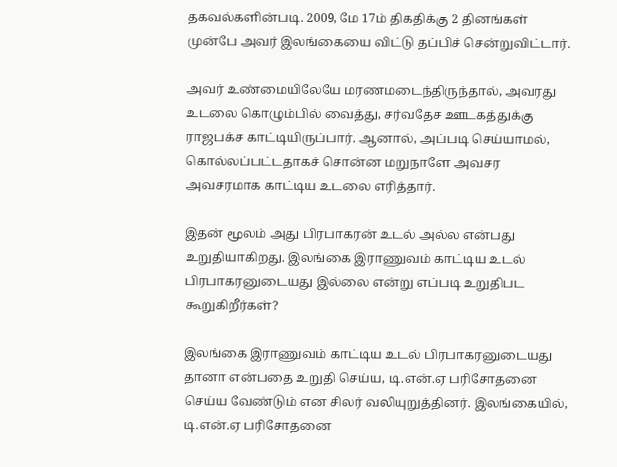தகவல்களின்படி. 2009, மே 17ம் திகதிக்கு 2 தினங்கள் முன்பே அவர் இலங்கையை விட்டு தப்பிச் சென்றுவிட்டார்.

அவர் உண்மையிலேயே மரணமடைந்திருந்தால், அவரது உடலை கொழும்பில் வைத்து, சர்வதேச ஊடகத்துக்கு ராஜபக்ச காட்டியிருப்பார். ஆனால், அப்படி செய்யாமல், கொல்லப்பட்டதாகச் சொன்ன மறுநாளே அவசர அவசரமாக காட்டிய உடலை எரித்தார்.

இதன் மூலம் அது பிரபாகரன் உடல் அல்ல என்பது உறுதியாகிறது. இலங்கை இராணுவம் காட்டிய உடல் பிரபாகரனுடையது இல்லை என்று எப்படி உறுதிபட கூறுகிறீர்கள்?

இலங்கை இராணுவம் காட்டிய உடல் பிரபாகரனுடையது தானா என்பதை உறுதி செய்ய, டி.என்.ஏ பரிசோதனை செய்ய வேண்டும் என சிலர் வலியுறுத்தினர். இலங்கையில், டி.என்.ஏ பரிசோதனை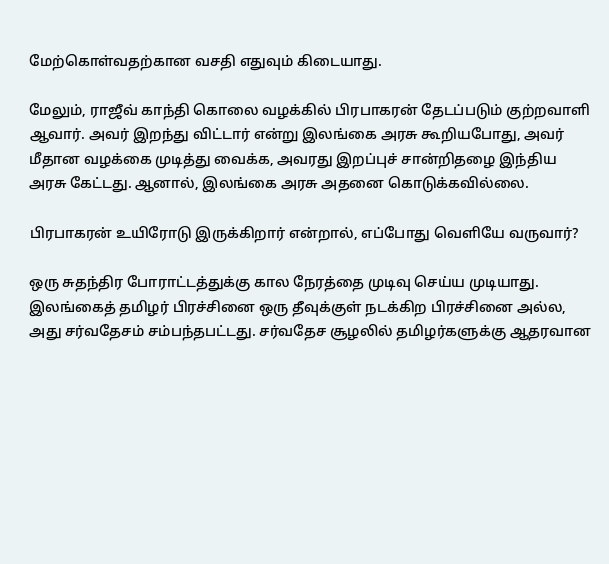மேற்கொள்வதற்கான வசதி எதுவும் கிடையாது.

மேலும், ராஜீவ் காந்தி கொலை வழக்கில் பிரபாகரன் தேடப்படும் குற்றவாளி ஆவார். அவர் இறந்து விட்டார் என்று இலங்கை அரசு கூறியபோது, அவர் மீதான வழக்கை முடித்து வைக்க, அவரது இறப்புச் சான்றிதழை இந்திய அரசு கேட்டது. ஆனால், இலங்கை அரசு அதனை கொடுக்கவில்லை.

பிரபாகரன் உயிரோடு இருக்கிறார் என்றால், எப்போது வெளியே வருவார்?

ஒரு சுதந்திர போராட்டத்துக்கு கால நேரத்தை முடிவு செய்ய முடியாது. இலங்கைத் தமிழர் பிரச்சினை ஒரு தீவுக்குள் நடக்கிற பிரச்சினை அல்ல, அது சர்வதேசம் சம்பந்தபட்டது. சர்வதேச சூழலில் தமிழர்களுக்கு ஆதரவான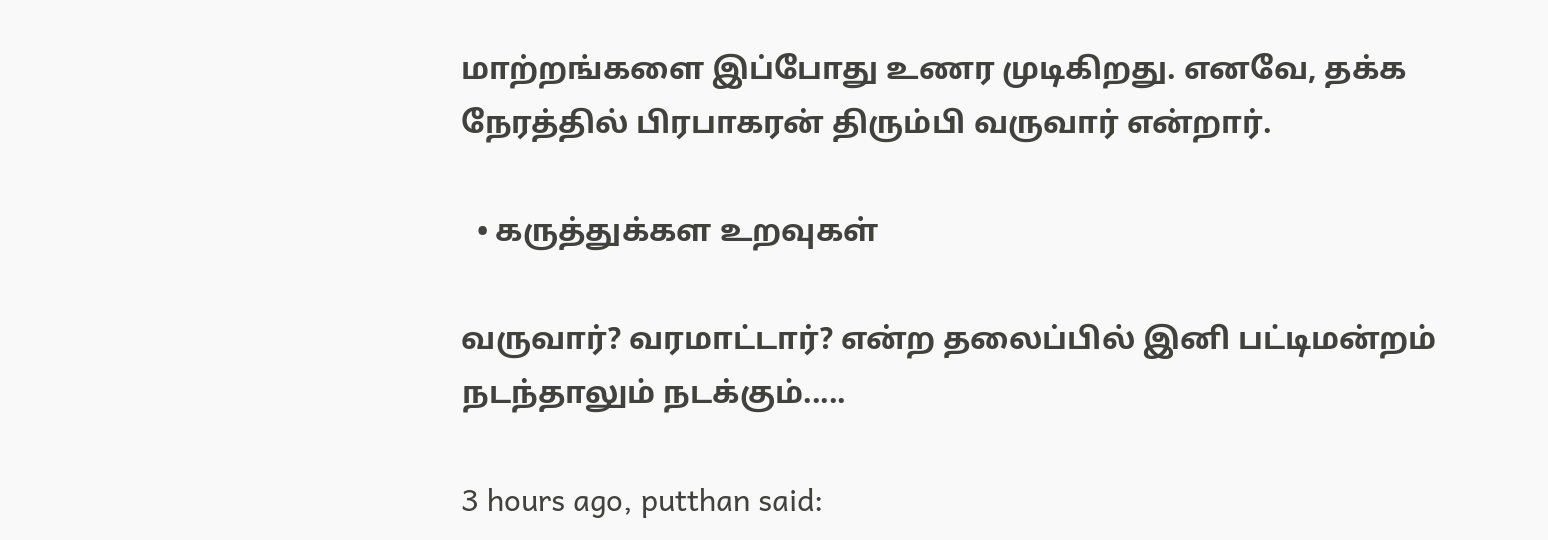மாற்றங்களை இப்போது உணர முடிகிறது. எனவே, தக்க நேரத்தில் பிரபாகரன் திரும்பி வருவார் என்றார்.

  • கருத்துக்கள உறவுகள்

வருவார்? வரமாட்டார்? என்ற தலைப்பில் இனி பட்டிமன்றம் நடந்தாலும் நட‌க்கும்.....

3 hours ago, putthan said: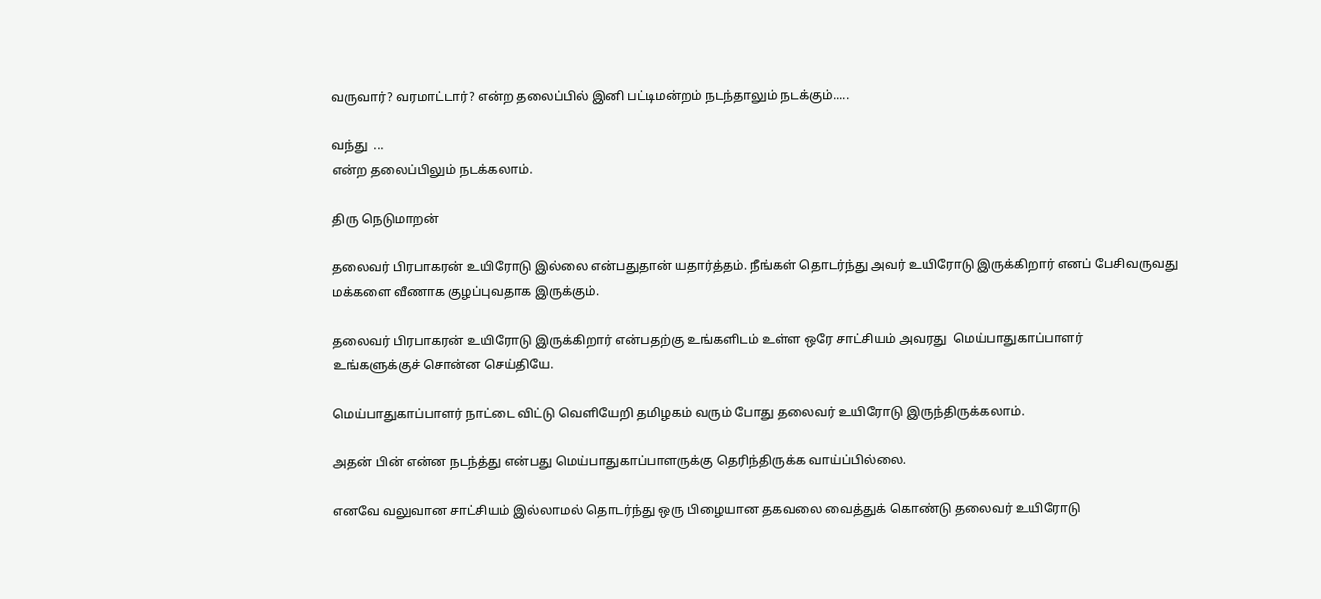வருவார்? வரமாட்டார்? என்ற தலைப்பில் இனி பட்டிமன்றம் நடந்தாலும் நட‌க்கும்.....

வந்து  ...
என்ற தலைப்பிலும் நடக்கலாம்.

திரு நெடுமாறன்

தலைவர் பிரபாகரன் உயிரோடு இல்லை என்பதுதான் யதார்த்தம். நீங்கள் தொடர்ந்து அவர் உயிரோடு இருக்கிறார் எனப் பேசிவருவது மக்களை வீணாக குழப்புவதாக இருக்கும்.

தலைவர் பிரபாகரன் உயிரோடு இருக்கிறார் என்பதற்கு உங்களிடம் உள்ள ஒரே சாட்சியம் அவரது  மெய்பாதுகாப்பாளர்
உங்களுக்குச் சொன்ன செய்தியே.

மெய்பாதுகாப்பாளர் நாட்டை விட்டு வெளியேறி தமிழகம் வரும் போது தலைவர் உயிரோடு இருந்திருக்கலாம்.

அதன் பின் என்ன நடந்த்து என்பது மெய்பாதுகாப்பாளருக்கு தெரிந்திருக்க வாய்ப்பில்லை.

எனவே வலுவான சாட்சியம் இல்லாமல் தொடர்ந்து ஒரு பிழையான தகவலை வைத்துக் கொண்டு தலைவர் உயிரோடு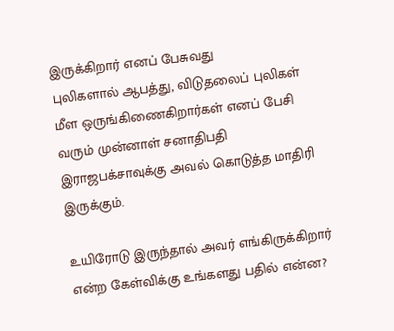இருக்கிறார் எனப் பேசுவது
புலிகளால் ஆபத்து, விடுதலைப் புலிகள் மீள ஒருங்கிணைகிறார்கள் எனப் பேசி வரும் முன்னாள் சனாதிபதி இராஜபக்சாவுக்கு அவல் கொடுத்த மாதிரி இருக்கும்.

உயிரோடு இருந்தால் அவர் எங்கிருக்கிறார் என்ற கேள்விக்கு உங்களது பதில் என்ன?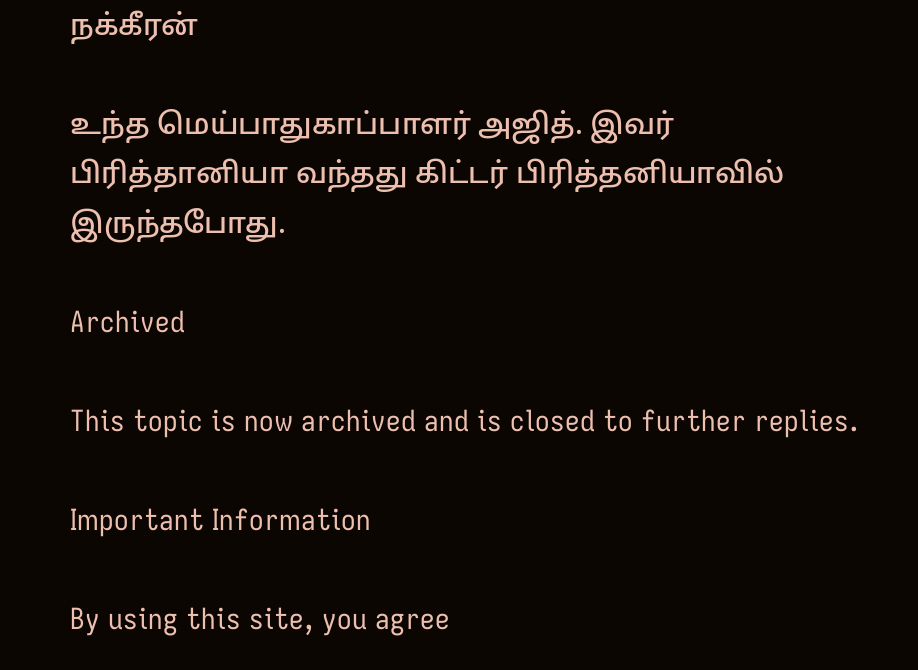நக்கீரன்

உந்த மெய்பாதுகாப்பாளர் அஜித். இவர் பிரித்தானியா வந்தது கிட்டர் பிரித்தனியாவில் இருந்தபோது.

Archived

This topic is now archived and is closed to further replies.

Important Information

By using this site, you agree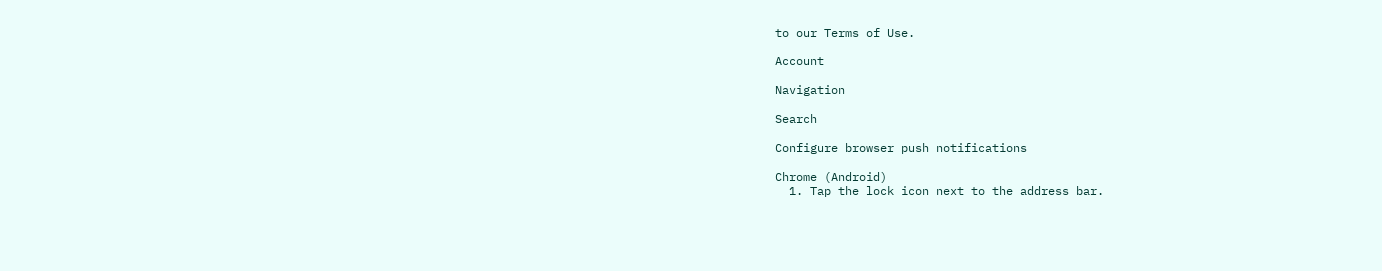to our Terms of Use.

Account

Navigation

Search

Configure browser push notifications

Chrome (Android)
  1. Tap the lock icon next to the address bar.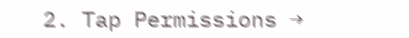2. Tap Permissions →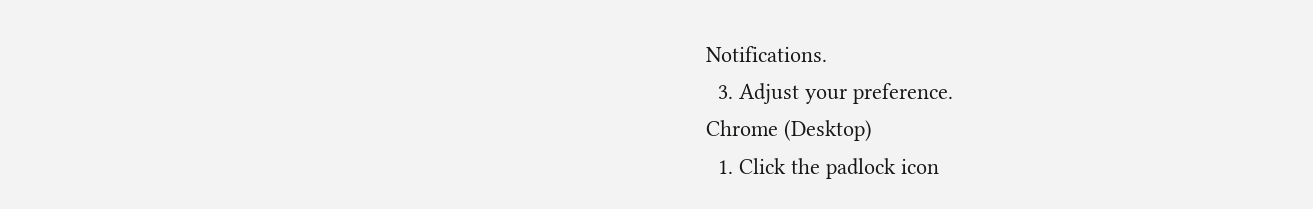Notifications.
  3. Adjust your preference.
Chrome (Desktop)
  1. Click the padlock icon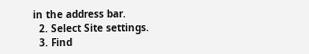in the address bar.
  2. Select Site settings.
  3. Find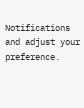Notifications and adjust your preference.